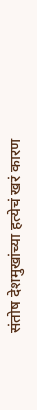संतोष देशमुखांच्या हत्येचं खरं कारण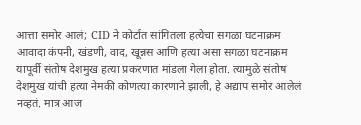आत्ता समोर आलं; CID ने कोर्टात सांगितला हत्येचा सगळा घटनाक्रम
आवादा कंपनी, खंडणी, वाद, खून्नस आणि हत्या असा सगळा घटनाक्रम यापूर्वी संतोष देशमुख हत्या प्रकरणात मांडला गेला होता. त्यामुळे संतोष देशमुख यांची हत्या नेमकी कोणत्या कारणाने झाली, हे अद्याप समोर आलेलं नव्हतं. मात्र आज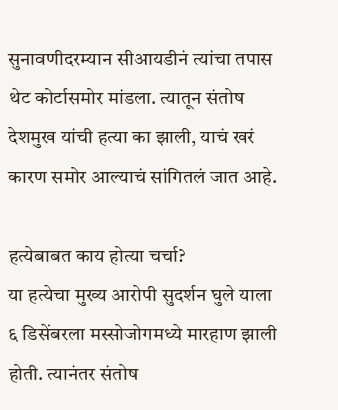सुनावणीदरम्यान सीआयडीनं त्यांचा तपास थेट कोर्टासमोर मांडला. त्यातून संतोष देशमुख यांची हत्या का झाली, याचं खरं कारण समोर आल्याचं सांगितलं जात आहे.

हत्येबाबत काय होत्या चर्चा?
या हत्येचा मुख्य आरोपी सुदर्शन घुले याला ६ डिसेंबरला मस्सोजोगमध्ये मारहाण झाली होती. त्यानंतर संतोष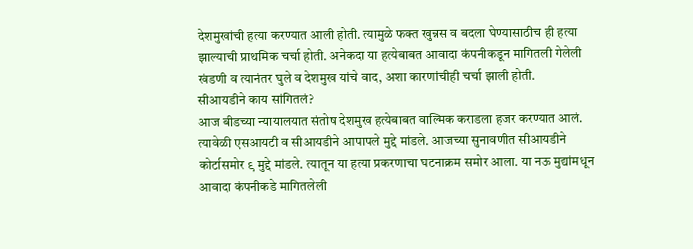देशमुखांची हत्या करण्यात आली होती. त्यामुळे फक्त खुन्नस व बदला घेण्यासाठीच ही हत्या झाल्याची प्राथमिक चर्चा होती. अनेकदा या हत्येबाबत आवादा कंपनीकडून मागितली गेलेली खंडणी व त्यानंतर घुले व देशमुख यांचे वाद, अशा कारणांचीही चर्चा झाली होती.
सीआयडीने काय सांगितलं?
आज बीडच्या न्यायालयात संतोष देशमुख हत्येबाबत वाल्मिक कराडला हजर करण्यात आलं. त्यावेळी एसआयटी व सीआयडीने आपापले मुद्दे मांडले. आजच्या सुनावणीत सीआयडीने कोर्टासमोर ९ मुद्दे मांडले. त्यातून या हत्या प्रकरणाचा घटनाक्रम समोर आला. या नऊ मुद्यांमधून आवादा कंपनीकडे मागितलेली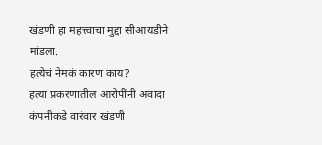खंडणी हा महत्त्वाचा मुद्दा सीआयडीने मांडला.
हत्येचं नेमकं कारण काय?
हत्या प्रकरणातील आरोपींनी अवादा कंपनीकडे वारंवार खंडणी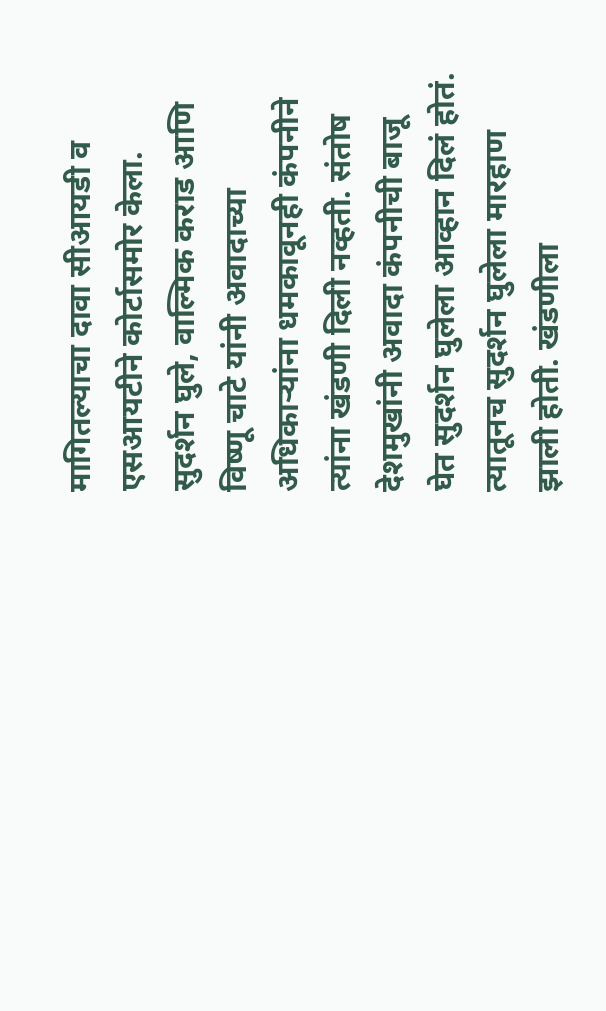मागितल्याचा दावा सीआयडी व एसआयटीने कोर्टासमोर केला. सुदर्शन घुले, वाल्मिक कराड आणि विष्णू चाटे यांनी अवादाच्या अधिकाऱ्यांना धमकावूनही कंपनीने त्यांना खंडणी दिली नव्हती. संतोष देशमुखांनी अवादा कंपनीची बाजू घेत सुदर्शन घुलेला आव्हान दिलं होतं. त्यातूनच सुदर्शन घुलेला मारहाण झाली होती. खंडणीला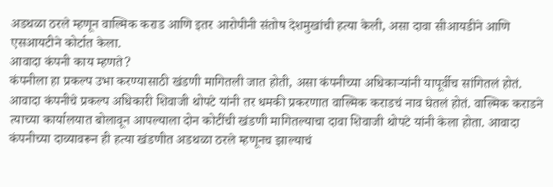अडथळा ठरले म्हणून वाल्मिक कराड आणि इतर आरोपीनी संतोष देशमुखांची हत्या केली, असा दावा सीआयडीने आणि एसआयटीने कोर्टात केला.
आवादा कंपनी काय म्हणते?
कंपनीला हा प्रकल्प उभा करण्यासाठी खंडणी मागितली जात होती, असा कंपनीच्या अधिकाऱ्यांनी यापूर्वीच सांगितलं होतं. आवादा कंपनीचे प्रकल्प अधिकारी शिवाजी थोपटे यांनी तर धमकी प्रकरणात वाल्मिक कराडचं नाव घेतलं होतं. वाल्मिक कराडने त्याच्या कार्यालयात बोलावून आपल्याला दोन कोटींची खंडणी मागितल्याचा दावा शिवाजी थोपटे यांनी केला होता. आवादा कंपनीच्या दाव्यावरून ही हत्या खंडणीत अडथळा ठरले म्हणूनच झाल्याचं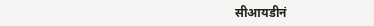सीआयडीनं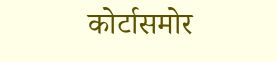कोर्टासमोर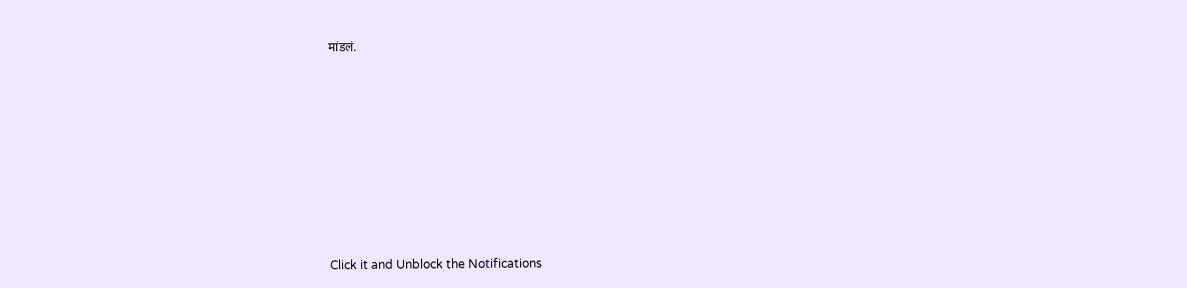मांडलं.












Click it and Unblock the Notifications